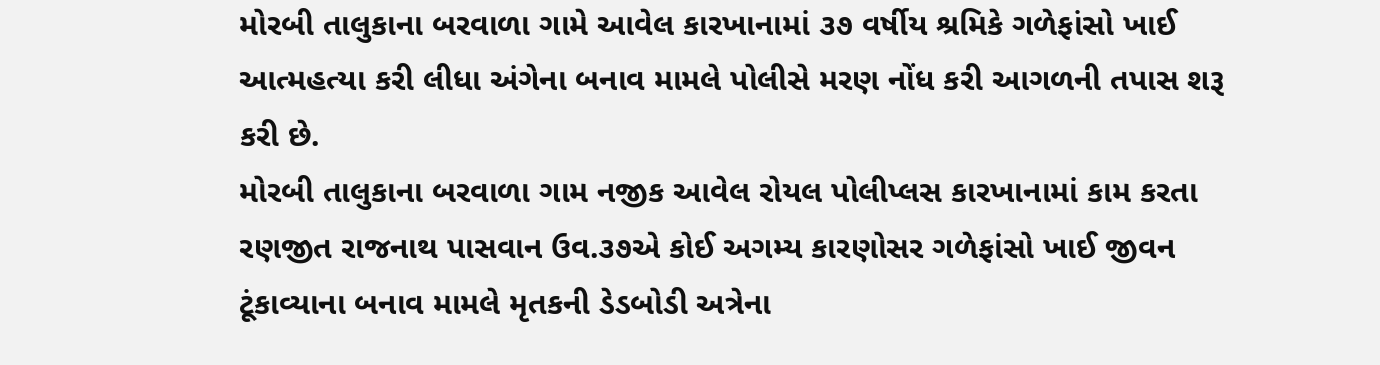મોરબી તાલુકાના બરવાળા ગામે આવેલ કારખાનામાં ૩૭ વર્ષીય શ્રમિકે ગળેફાંસો ખાઈ આત્મહત્યા કરી લીધા અંગેના બનાવ મામલે પોલીસે મરણ નોંધ કરી આગળની તપાસ શરૂ કરી છે.
મોરબી તાલુકાના બરવાળા ગામ નજીક આવેલ રોયલ પોલીપ્લસ કારખાનામાં કામ કરતા રણજીત રાજનાથ પાસવાન ઉવ.૩૭એ કોઈ અગમ્ય કારણોસર ગળેફાંસો ખાઈ જીવન ટૂંકાવ્યાના બનાવ મામલે મૃતકની ડેડબોડી અત્રેના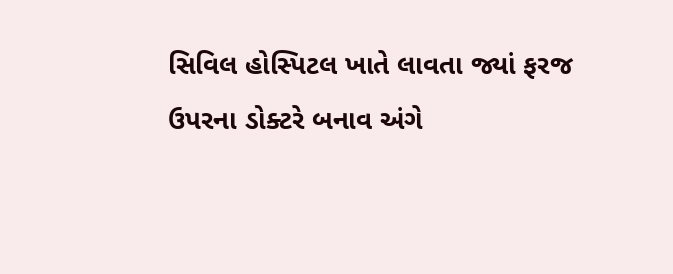સિવિલ હોસ્પિટલ ખાતે લાવતા જ્યાં ફરજ ઉપરના ડોક્ટરે બનાવ અંગે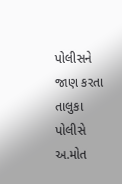પોલીસને જાણ કરતા તાલુકા પોલીસે અ.મોત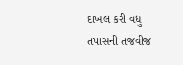દાખલ કરી વધુ તપાસની તજવીજ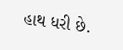હાથ ધરી છે.